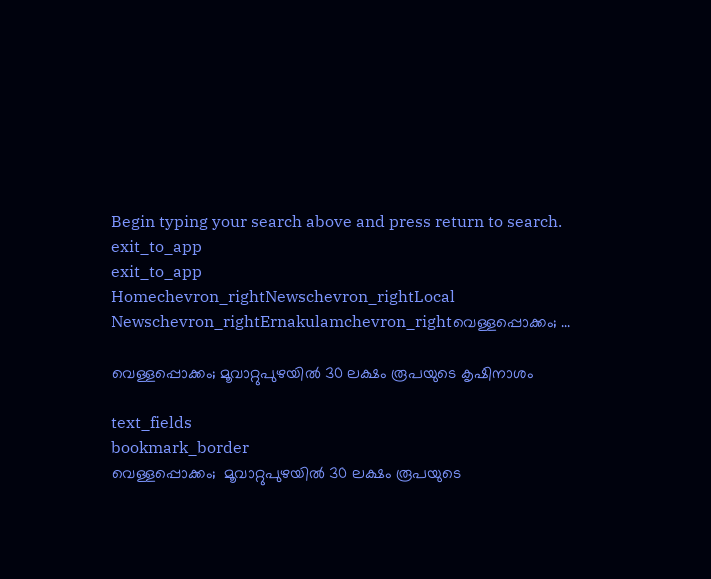Begin typing your search above and press return to search.
exit_to_app
exit_to_app
Homechevron_rightNewschevron_rightLocal Newschevron_rightErnakulamchevron_rightവെള്ളപ്പൊക്കം; ...

വെള്ളപ്പൊക്കം; മൂവാറ്റുപുഴയിൽ 30 ലക്ഷം രൂപയുടെ കൃഷിനാശം

text_fields
bookmark_border
വെള്ളപ്പൊക്കം;  മൂവാറ്റുപുഴയിൽ 30 ലക്ഷം രൂപയുടെ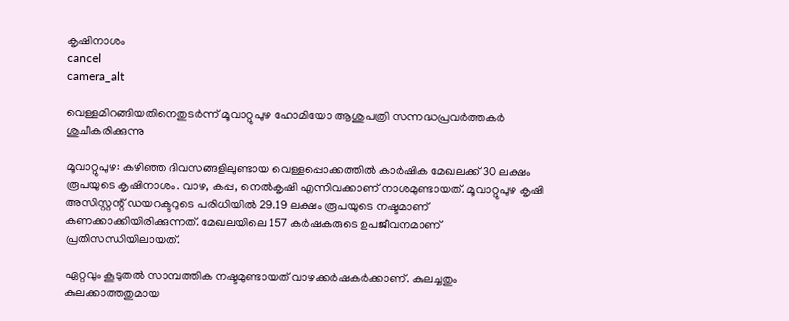കൃഷിനാശം
cancel
camera_alt

വെള്ളമിറങ്ങിയതിനെതുടർന്ന് മൂവാറ്റുപുഴ ഹോമിയോ ആശുപത്രി സന്നദ്ധപ്രവർത്തകർ ശുചീകരിക്കുന്നു

മൂവാറ്റുപുഴ: കഴിഞ്ഞ ദിവസങ്ങളിലുണ്ടായ വെള്ളപ്പൊക്കത്തിൽ കാർഷിക മേഖലക്ക് 30 ലക്ഷം രൂപയുടെ കൃഷിനാശം. വാഴ, കപ്പ, നെൽകൃഷി എന്നിവക്കാണ് നാശമുണ്ടായത്. മൂവാറ്റുപുഴ കൃഷി അസിസ്റ്റന്റ് ഡയറക്ടറുടെ പരിധിയിൽ 29.19 ലക്ഷം രൂപയുടെ നഷ്ടമാണ് കണക്കാക്കിയിരിക്കുന്നത്. മേഖലയിലെ 157 കർഷകരുടെ ഉപജീവനമാണ് പ്രതിസന്ധിയിലായത്.

ഏറ്റവും കൂടുതൽ സാമ്പത്തിക നഷ്ടമുണ്ടായത് വാഴക്കർഷകർക്കാണ്. കുലച്ചതും കുലക്കാത്തതുമായ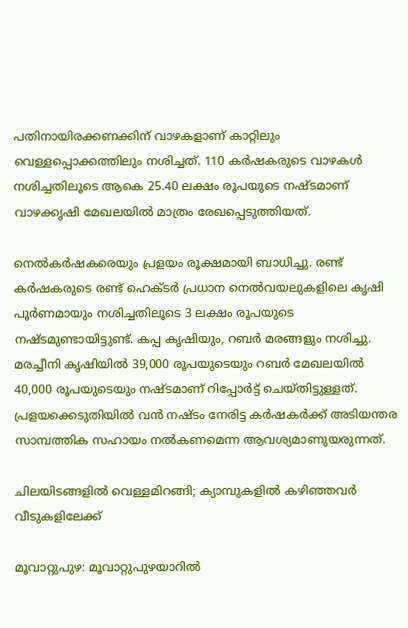പതിനായിരക്കണക്കിന് വാഴകളാണ് കാറ്റിലും വെള്ളപ്പൊക്കത്തിലും നശിച്ചത്. 110 കർഷകരുടെ വാഴകൾ നശിച്ചതിലൂടെ ആകെ 25.40 ലക്ഷം രൂപയുടെ നഷ്ടമാണ് വാഴക്കൃഷി മേഖലയിൽ മാത്രം രേഖപ്പെടുത്തിയത്.

നെൽകർഷകരെയും പ്രളയം രൂക്ഷമായി ബാധിച്ചു. രണ്ട് കർഷകരുടെ രണ്ട് ഹെക്ടർ പ്രധാന നെൽവയലുകളിലെ കൃഷി പൂർണമായും നശിച്ചതിലൂടെ 3 ലക്ഷം രൂപയുടെ നഷ്ടമുണ്ടായിട്ടുണ്ട്. കപ്പ കൃഷിയും, റബർ മരങ്ങളും നശിച്ചു. മരച്ചീനി കൃഷിയിൽ 39,000 രൂപയുടെയും റബർ മേഖലയിൽ 40,000 രൂപയുടെയും നഷ്ടമാണ് റിപ്പോർട്ട് ചെയ്തിട്ടുള്ളത്. പ്രളയക്കെടുതിയിൽ വൻ നഷ്ടം നേരിട്ട കർഷകർക്ക് അടിയന്തര സാമ്പത്തിക സഹായം നൽകണമെന്ന ആവശ്യമാണുയരുന്നത്.

ചിലയിടങ്ങളിൽ വെള്ളമിറങ്ങി; ക്യാമ്പുകളിൽ കഴിഞ്ഞവർ വീടുകളിലേക്ക്

മൂവാറ്റുപുഴ: മൂവാറ്റുപുഴയാറിൽ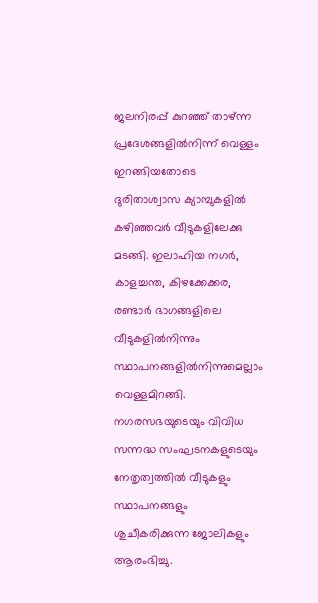ജലനിരപ്പ് കുറഞ്ഞ് താഴ്ന്ന പ്രദേശങ്ങളിൽനിന്ന് വെള്ളം ഇറങ്ങിയതോടെ ദുരിതാശ്വാസ ക്യാമ്പുകളിൽ കഴിഞ്ഞവർ വീടുകളിലേക്കു മടങ്ങി. ഇലാഹിയ നഗർ, കാളച്ചന്ത, കിഴക്കേക്കര, രണ്ടാർ ഭാഗങ്ങളിലെ വീടുകളിൽനിന്നും സ്ഥാപനങ്ങളിൽനിന്നുമെല്ലാം വെള്ളമിറങ്ങി. നഗരസഭയുടെയും വിവിധ സന്നദ്ധ സംഘടനകളുടെയും നേതൃത്വത്തിൽ വീടുകളും സ്ഥാപനങ്ങളും ശുചീകരിക്കുന്ന ജോലികളും ആരംഭിച്ചു.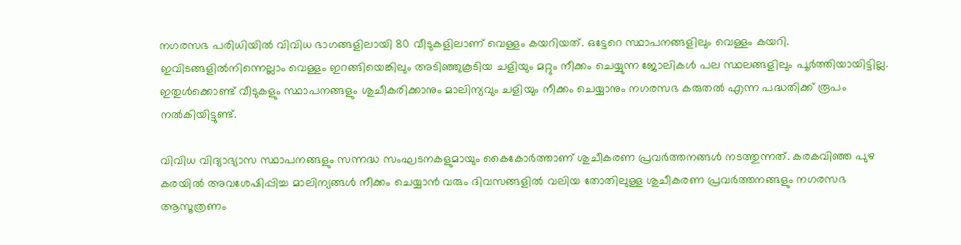നഗരസഭ പരിധിയിൽ വിവിധ ഭാഗങ്ങളിലായി 80 വീടുകളിലാണ് വെള്ളം കയറിയത്. ഒട്ടേറെ സ്ഥാപനങ്ങളിലും വെള്ളം കയറി. ഇവിടങ്ങളിൽനിന്നെല്ലാം വെള്ളം ഇറങ്ങിയെങ്കിലും അടിഞ്ഞുകൂടിയ ചളിയും മറ്റും നീക്കം ചെയ്യുന്ന ജോലികൾ പല സ്ഥലങ്ങളിലും പൂർത്തിയായിട്ടില്ല. ഇതുൾക്കൊണ്ട് വീടുകളും സ്ഥാപനങ്ങളും ശുചീകരിക്കാനും മാലിന്യവും ചളിയും നീക്കം ചെയ്യാനും നഗരസഭ കരുതൽ എന്ന പദ്ധതിക്ക് രൂപം നൽകിയിട്ടുണ്ട്.

വിവിധ വിദ്യാഭ്യാസ സ്ഥാപനങ്ങളും സന്നദ്ധ സംഘടനകളുമായും കൈകോർത്താണ് ശുചീകരണ പ്രവർത്തനങ്ങൾ നടത്തുന്നത്. കരകവിഞ്ഞ പുഴ കരയിൽ അവശേഷിപ്പിച്ച മാലിന്യങ്ങൾ നീക്കം ചെയ്യാൻ വരും ദിവസങ്ങളിൽ വലിയ തോതിലുള്ള ശുചീകരണ പ്രവർത്തനങ്ങളും നഗരസഭ ആസൂത്രണം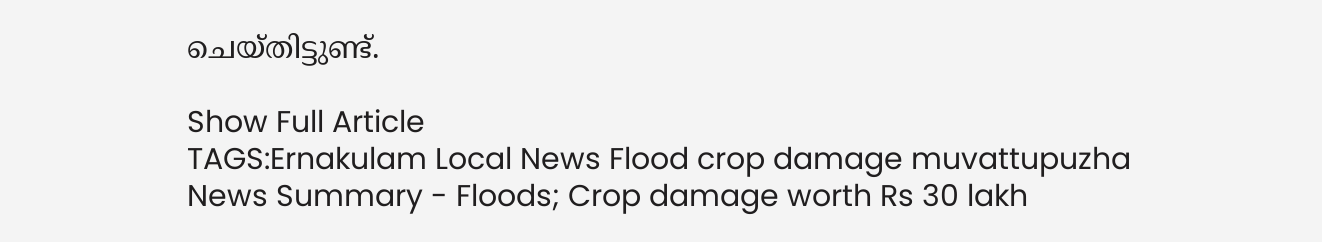ചെയ്തിട്ടുണ്ട്.

Show Full Article
TAGS:Ernakulam Local News Flood crop damage muvattupuzha
News Summary - Floods; Crop damage worth Rs 30 lakh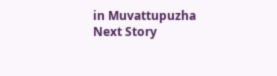in Muvattupuzha
Next Story